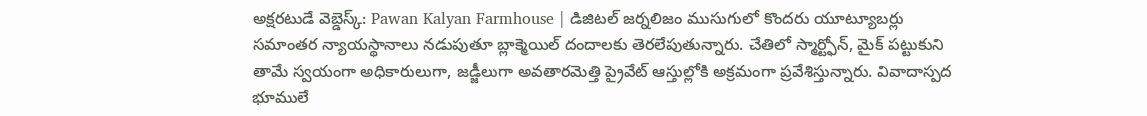అక్షరటుడే వెబ్డెస్క్: Pawan Kalyan Farmhouse | డిజిటల్ జర్నలిజం ముసుగులో కొందరు యూట్యూబర్లు సమాంతర న్యాయస్థానాలు నడుపుతూ బ్లాక్మెయిల్ దందాలకు తెరలేపుతున్నారు. చేతిలో స్మార్ట్ఫోన్, మైక్ పట్టుకుని తామే స్వయంగా అధికారులుగా, జడ్జీలుగా అవతారమెత్తి ప్రైవేట్ ఆస్తుల్లోకి అక్రమంగా ప్రవేశిస్తున్నారు. వివాదాస్పద భూములే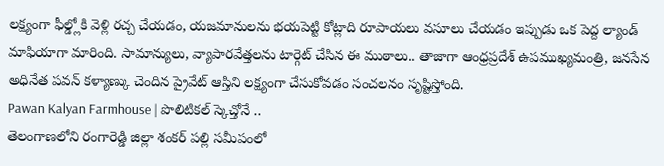లక్ష్యంగా ఫీల్డ్లోకి వెళ్లి రచ్చ చేయడం, యజమానులను భయపెట్టి కోట్లాది రూపాయలు వసూలు చేయడం ఇప్పుడు ఒక పెద్ద ల్యాండ్ మాఫియాగా మారింది. సామాన్యులు, వ్యాపారవేత్తలను టార్గెట్ చేసిన ఈ ముఠాలు.. తాజాగా ఆంధ్రప్రదేశ్ ఉపముఖ్యమంత్రి, జనసేన అధినేత పవన్ కళ్యాణ్కు చెందిన ప్రైవేట్ ఆస్తిని లక్ష్యంగా చేసుకోవడం సంచలనం సృష్టిస్తోంది.
Pawan Kalyan Farmhouse | పొలిటికల్ స్కెచ్తోనే ..
తెలంగాణలోని రంగారెడ్డి జిల్లా శంకర్ పల్లి సమీపంలో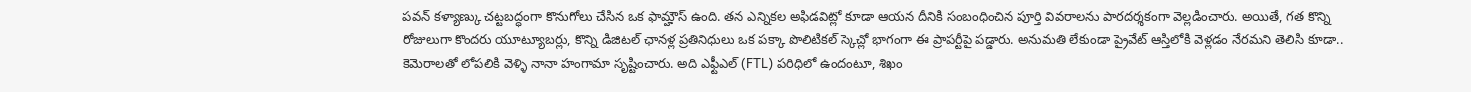పవన్ కళ్యాణ్కు చట్టబద్ధంగా కొనుగోలు చేసిన ఒక ఫామ్హౌస్ ఉంది. తన ఎన్నికల అఫిడవిట్లో కూడా ఆయన దీనికి సంబంధించిన పూర్తి వివరాలను పారదర్శకంగా వెల్లడించారు. అయితే, గత కొన్ని రోజులుగా కొందరు యూట్యూబర్లు, కొన్ని డిజిటల్ ఛానళ్ల ప్రతినిధులు ఒక పక్కా పొలిటికల్ స్కెచ్లో భాగంగా ఈ ప్రాపర్టీపై పడ్డారు. అనుమతి లేకుండా ప్రైవేట్ ఆస్తిలోకి వెళ్లడం నేరమని తెలిసి కూడా.. కెమెరాలతో లోపలికి వెళ్ళి నానా హంగామా సృష్టించారు. అది ఎఫ్టీఎల్ (FTL) పరిధిలో ఉందంటూ, శిఖం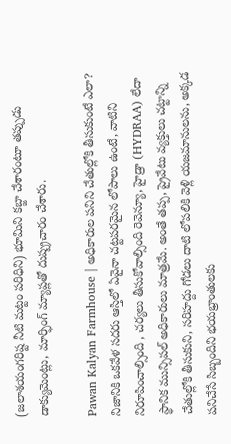(జలాశయంగరిష్ట నీటి మట్టం పరిధిని) భూమిని కబ్జా చేశారంటూ తప్పుడు డాక్యుమెంట్లు, మార్ఫింగ్ మ్యాప్లతో దుష్ప్రచారం చేశారు.

Pawan Kalyan Farmhouse | అధికారుల పనిని చేతుల్లోకి తీసుకుంటే ఎలా?
నిజానికి ఒకవేళ సదరు ఆస్తిలో ఏవైనా చట్టపరమైన లోపాలు ఉంటే, వాటిని నిరూపించాల్సింది , చర్యలు తీసుకోవాల్సింది రెవెన్యూ, హైడ్రా (HYDRAA) లేదా స్థానిక మున్సిపల్ అధికారులు మాత్రమే. అంతే తప్ప, ప్రైవేటు వ్యక్తులు చట్టాన్ని చేతుల్లోకి తీసుకుని, సరిహద్దు గోడలు దాటి లోపలికి వెళ్లి యజమానులను, అక్కడ పనిచేసే సిబ్బందిని భయభ్రాంతులకు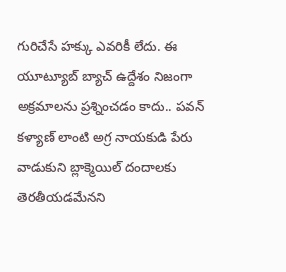గురిచేసే హక్కు ఎవరికీ లేదు. ఈ యూట్యూబ్ బ్యాచ్ ఉద్దేశం నిజంగా అక్రమాలను ప్రశ్నించడం కాదు.. పవన్ కళ్యాణ్ లాంటి అగ్ర నాయకుడి పేరు వాడుకుని బ్లాక్మెయిల్ దందాలకు తెరతీయడమేనని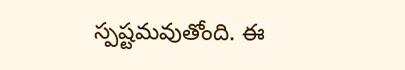స్పష్టమవుతోంది. ఈ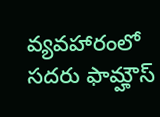వ్యవహారంలో సదరు ఫామ్హౌస్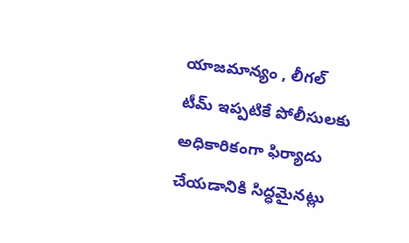యాజమాన్యం , లీగల్ టీమ్ ఇప్పటికే పోలీసులకు అధికారికంగా ఫిర్యాదు చేయడానికి సిద్ధమైనట్లు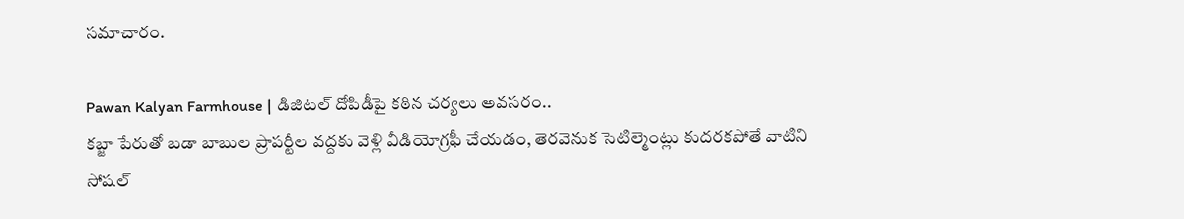సమాచారం.

Pawan Kalyan Farmhouse | డిజిటల్ దోపిడీపై కఠిన చర్యలు అవసరం..
కబ్జా పేరుతో బడా బాబుల ప్రాపర్టీల వద్దకు వెళ్లి వీడియోగ్రఫీ చేయడం, తెరవెనుక సెటిల్మెంట్లు కుదరకపోతే వాటిని సోషల్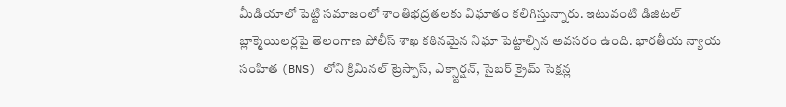మీడియాలో పెట్టి సమాజంలో శాంతిభద్రతలకు విఘాతం కలిగిస్తున్నారు. ఇటువంటి డిజిటల్ బ్లాక్మెయిలర్లపై తెలంగాణ పోలీస్ శాఖ కఠినమైన నిఘా పెట్టాల్సిన అవసరం ఉంది. భారతీయ న్యాయ సంహిత (BNS) లోని క్రిమినల్ ట్రెస్పాస్, ఎక్స్టార్షన్, సైబర్ క్రైమ్ సెక్షన్ల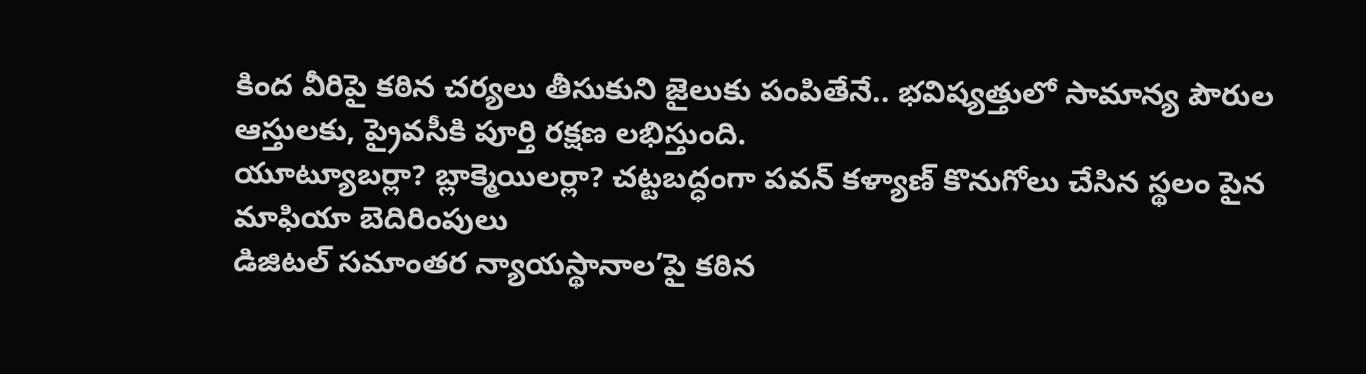కింద వీరిపై కఠిన చర్యలు తీసుకుని జైలుకు పంపితేనే.. భవిష్యత్తులో సామాన్య పౌరుల ఆస్తులకు, ప్రైవసీకి పూర్తి రక్షణ లభిస్తుంది.
యూట్యూబర్లా? బ్లాక్మెయిలర్లా? చట్టబద్ధంగా పవన్ కళ్యాణ్ కొనుగోలు చేసిన స్థలం పైన మాఫియా బెదిరింపులు
డిజిటల్ సమాంతర న్యాయస్థానాల’పై కఠిన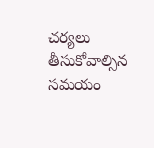చర్యలు తీసుకోవాల్సిన సమయం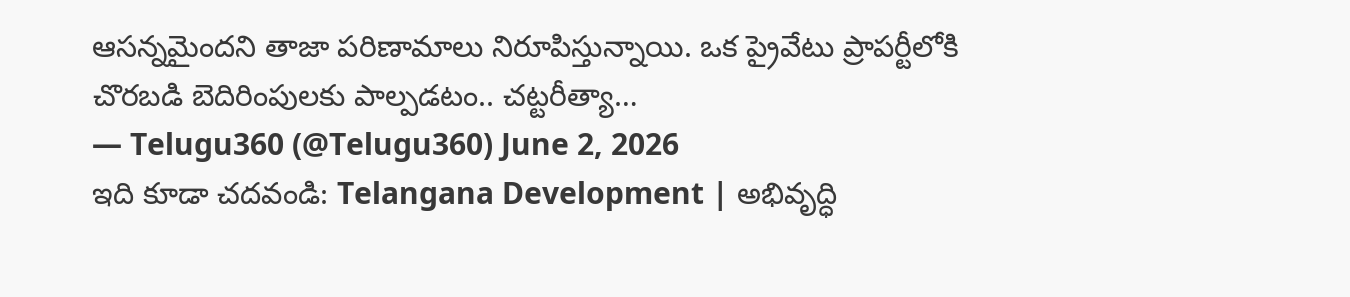ఆసన్నమైందని తాజా పరిణామాలు నిరూపిస్తున్నాయి. ఒక ప్రైవేటు ప్రాపర్టీలోకి చొరబడి బెదిరింపులకు పాల్పడటం.. చట్టరీత్యా…
— Telugu360 (@Telugu360) June 2, 2026
ఇది కూడా చదవండి: Telangana Development | అభివృద్ధి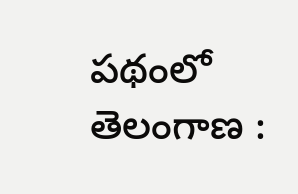పథంలో తెలంగాణ :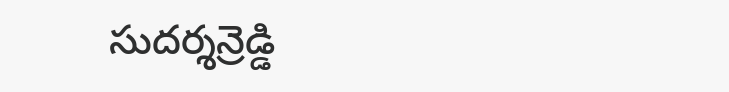సుదర్శన్రెడ్డి